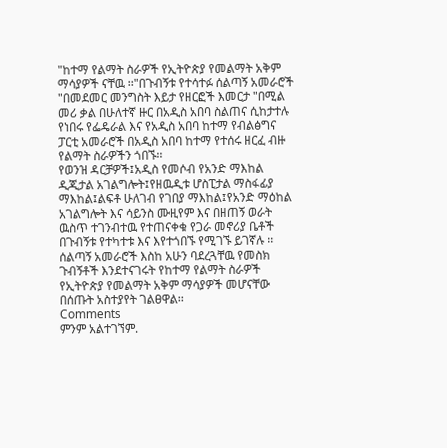"ከተማ የልማት ስራዎች የኢትዮጵያ የመልማት አቅም ማሳያዎች ናቸዉ ፡፡"በጉብኝቱ የተሳተፉ ሰልጣኝ አመራሮች
"በመደመር መንግስት እይታ የዘርፎች እመርታ "በሚል መሪ ቃል በሁለተኛ ዙር በአዲስ አበባ ስልጠና ሲከታተሉ የነበሩ የፌዴራል እና የአዲስ አበባ ከተማ የብልፅግና ፓርቲ አመራሮች በአዲስ አበባ ከተማ የተሰሩ ዘርፈ ብዙ የልማት ስራዎችን ጎበኙ፡፡
የወንዝ ዳርቻዎች፤አዲስ የመሶብ የአንድ ማእከል ዲጂታል አገልግሎት፤የዘዉዲቱ ሆስፒታል ማስፋፊያ ማእከል፤ልፍቶ ሁለገብ የገበያ ማእከል፤የአንድ ማዕከል አገልግሎት እና ሳይንስ ሙዚየም እና በዘጠኝ ወራት ዉስጥ ተገንብተዉ የተጠናቀቁ የጋራ መኖሪያ ቤቶች በጉብኝቱ የተካተቱ እና እየተጎበኙ የሚገኙ ይገኛሉ ፡፡
ሰልጣኝ አመራሮች እስከ አሁን ባደረጓቸዉ የመስክ ጉብኝቶች እንደተናገሩት የከተማ የልማት ስራዎች የኢትዮጵያ የመልማት አቅም ማሳያዎች መሆናቸው በሰጡት አስተያየት ገልፀዋል፡፡
Comments
ምንም አልተገኘም.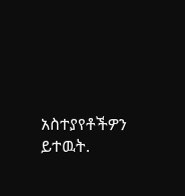አስተያየቶችዎን ይተዉት.